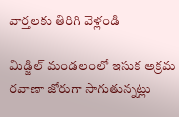వార్తలకు తిరిగి వెళ్లండి

మిడ్జిల్ మండలంలో ఇసుక అక్రమ రవాణా జోరుగా సాగుతున్నట్లు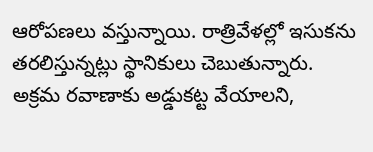ఆరోపణలు వస్తున్నాయి. రాత్రివేళల్లో ఇసుకను తరలిస్తున్నట్లు స్థానికులు చెబుతున్నారు.
అక్రమ రవాణాకు అడ్డుకట్ట వేయాలని,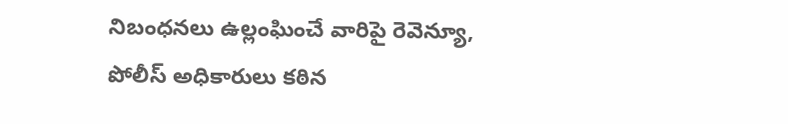నిబంధనలు ఉల్లంఘించే వారిపై రెవెన్యూ, పోలీస్ అధికారులు కఠిన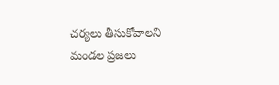చర్యలు తీసుకోవాలని మండల ప్రజలు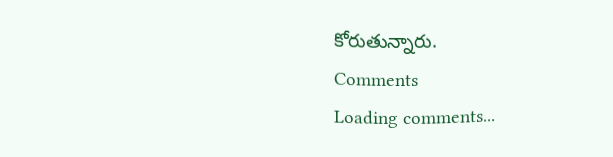కోరుతున్నారు.
Comments
Loading comments...